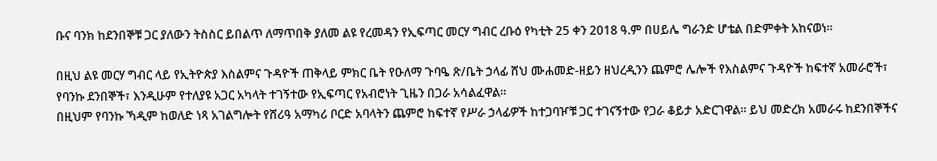ቡና ባንክ ከደንበኞቹ ጋር ያለውን ትስስር ይበልጥ ለማጥበቅ ያለመ ልዩ የረመዳን የኢፍጣር መርሃ ግብር ረቡዕ የካቲት 25 ቀን 2018 ዓ.ም በሀይሌ ግራንድ ሆቴል በድምቀት አከናወነ።

በዚህ ልዩ መርሃ ግብር ላይ የኢትዮጵያ እስልምና ጉዳዮች ጠቅላይ ምክር ቤት የዑለማ ጉባዔ ጽ/ቤት ኃላፊ ሸህ ሙሐመድ-ዘይን ዘህረዲንን ጨምሮ ሌሎች የእስልምና ጉዳዮች ከፍተኛ አመራሮች፣ የባንኩ ደንበኞች፣ እንዲሁም የተለያዩ አጋር አካላት ተገኝተው የኢፍጣር የአብሮነት ጊዜን በጋራ አሳልፈዋል።
በዚህም የባንኩ ኻዲም ከወለድ ነጻ አገልግሎት የሸሪዓ አማካሪ ቦርድ አባላትን ጨምሮ ከፍተኛ የሥራ ኃላፊዎች ከተጋባዦቹ ጋር ተገናኝተው የጋራ ቆይታ አድርገዋል። ይህ መድረክ አመራሩ ከደንበኞችና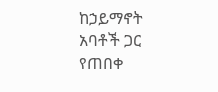ከኃይማኖት አባቶች ጋር የጠበቀ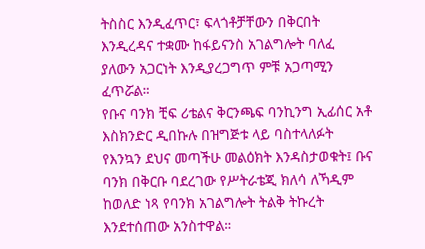ትስስር እንዲፈጥር፣ ፍላጎቶቻቸውን በቅርበት እንዲረዳና ተቋሙ ከፋይናንስ አገልግሎት ባለፈ ያለውን አጋርነት እንዲያረጋግጥ ምቹ አጋጣሚን ፈጥሯል።
የቡና ባንክ ቺፍ ሪቴልና ቅርንጫፍ ባንኪንግ ኢፊሰር አቶ እስክንድር ዲበኩሉ በዝግጅቱ ላይ ባስተላለፉት የእንኳን ደህና መጣችሁ መልዕክት እንዳስታወቁት፤ ቡና ባንክ በቅርቡ ባደረገው የሥትራቴጂ ክለሳ ለኻዲም ከወለድ ነጻ የባንክ አገልግሎት ትልቅ ትኩረት እንደተሰጠው አንስተዋል።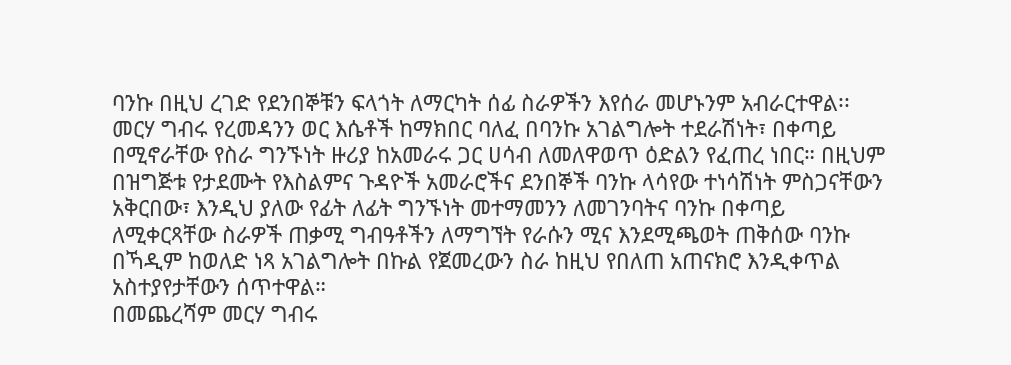ባንኩ በዚህ ረገድ የደንበኞቹን ፍላጎት ለማርካት ሰፊ ስራዎችን እየሰራ መሆኑንም አብራርተዋል፡፡
መርሃ ግብሩ የረመዳንን ወር እሴቶች ከማክበር ባለፈ በባንኩ አገልግሎት ተደራሽነት፣ በቀጣይ በሚኖራቸው የስራ ግንኙነት ዙሪያ ከአመራሩ ጋር ሀሳብ ለመለዋወጥ ዕድልን የፈጠረ ነበር። በዚህም በዝግጅቱ የታደሙት የእስልምና ጉዳዮች አመራሮችና ደንበኞች ባንኩ ላሳየው ተነሳሽነት ምስጋናቸውን አቅርበው፣ እንዲህ ያለው የፊት ለፊት ግንኙነት መተማመንን ለመገንባትና ባንኩ በቀጣይ ለሚቀርጻቸው ስራዎች ጠቃሚ ግብዓቶችን ለማግኘት የራሱን ሚና እንደሚጫወት ጠቅሰው ባንኩ በኻዲም ከወለድ ነጻ አገልግሎት በኩል የጀመረውን ስራ ከዚህ የበለጠ አጠናክሮ እንዲቀጥል አስተያየታቸውን ሰጥተዋል።
በመጨረሻም መርሃ ግብሩ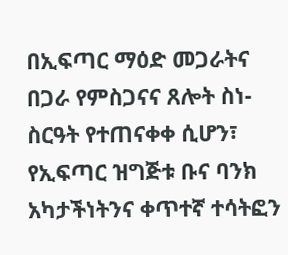በኢፍጣር ማዕድ መጋራትና በጋራ የምስጋናና ጸሎት ስነ-ስርዓት የተጠናቀቀ ሲሆን፣ የኢፍጣር ዝግጅቱ ቡና ባንክ አካታችነትንና ቀጥተኛ ተሳትፎን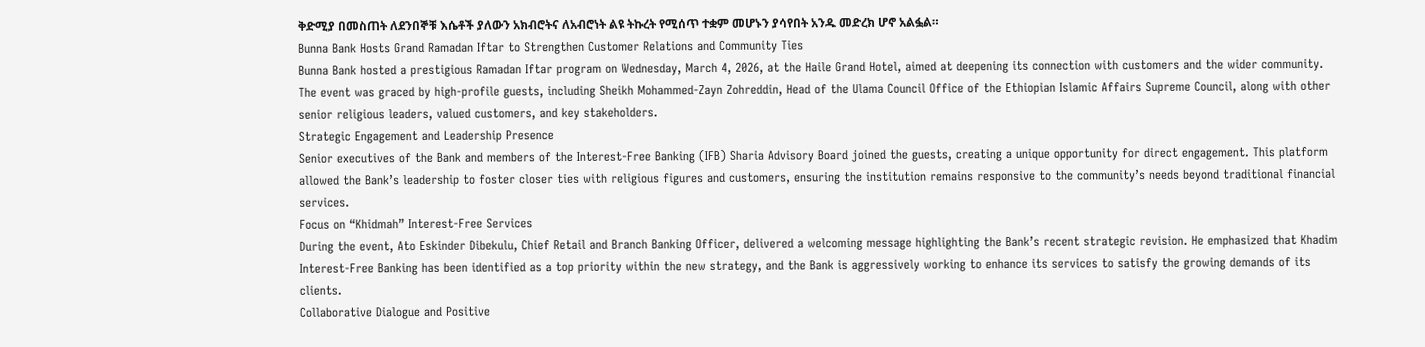ቅድሚያ በመስጠት ለደንበኞቹ እሴቶች ያለውን አክብሮትና ለአብሮነት ልዩ ትኩረት የሚሰጥ ተቋም መሆኑን ያሳየበት አንዱ መድረክ ሆኖ አልፏል።
Bunna Bank Hosts Grand Ramadan Iftar to Strengthen Customer Relations and Community Ties
Bunna Bank hosted a prestigious Ramadan Iftar program on Wednesday, March 4, 2026, at the Haile Grand Hotel, aimed at deepening its connection with customers and the wider community.
The event was graced by high-profile guests, including Sheikh Mohammed-Zayn Zohreddin, Head of the Ulama Council Office of the Ethiopian Islamic Affairs Supreme Council, along with other senior religious leaders, valued customers, and key stakeholders.
Strategic Engagement and Leadership Presence
Senior executives of the Bank and members of the Interest-Free Banking (IFB) Sharia Advisory Board joined the guests, creating a unique opportunity for direct engagement. This platform allowed the Bank’s leadership to foster closer ties with religious figures and customers, ensuring the institution remains responsive to the community’s needs beyond traditional financial services.
Focus on “Khidmah” Interest-Free Services
During the event, Ato Eskinder Dibekulu, Chief Retail and Branch Banking Officer, delivered a welcoming message highlighting the Bank’s recent strategic revision. He emphasized that Khadim Interest-Free Banking has been identified as a top priority within the new strategy, and the Bank is aggressively working to enhance its services to satisfy the growing demands of its clients.
Collaborative Dialogue and Positive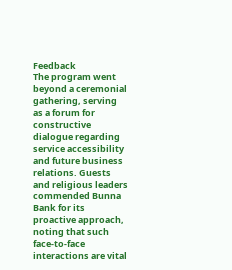Feedback
The program went beyond a ceremonial gathering, serving as a forum for constructive dialogue regarding service accessibility and future business relations. Guests and religious leaders commended Bunna Bank for its proactive approach, noting that such face-to-face interactions are vital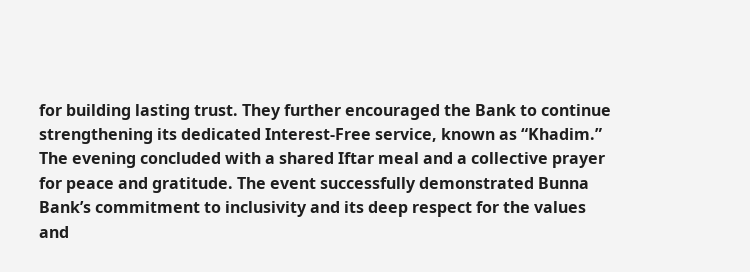for building lasting trust. They further encouraged the Bank to continue strengthening its dedicated Interest-Free service, known as “Khadim.”
The evening concluded with a shared Iftar meal and a collective prayer for peace and gratitude. The event successfully demonstrated Bunna Bank’s commitment to inclusivity and its deep respect for the values and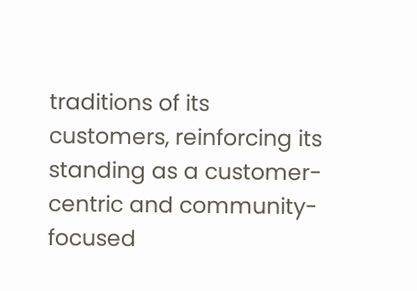traditions of its customers, reinforcing its standing as a customer-centric and community-focused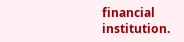financial institution.